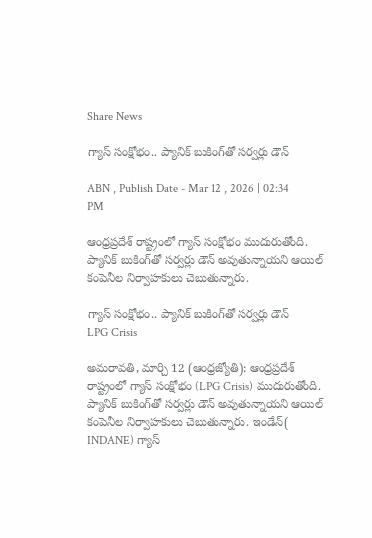Share News

గ్యాస్ సంక్షోభం.. ప్యానిక్ బుకింగ్‌తో సర్వర్లు డౌన్

ABN , Publish Date - Mar 12 , 2026 | 02:34 PM

ఆంధ్రప్రదేశ్ రాష్ట్రంలో గ్యాస్ సంక్షోభం ముదురుతోంది. ప్యానిక్ బుకింగ్‌తో సర్వర్లు డౌన్ అవుతున్నాయని ఆయిల్ కంపెనీల నిర్వాహకులు చెబుతున్నారు.

గ్యాస్ సంక్షోభం.. ప్యానిక్ బుకింగ్‌తో సర్వర్లు డౌన్
LPG Crisis

అమరావతి, మార్చి 12 (ఆంధ్రజ్యోతి): ఆంధ్రప్రదేశ్ రాష్ట్రంలో గ్యాస్ సంక్షోభం (LPG Crisis) ముదురుతోంది. ప్యానిక్ బుకింగ్‌తో సర్వర్లు డౌన్ అవుతున్నాయని ఆయిల్ కంపెనీల నిర్వాహకులు చెబుతున్నారు. ఇండేన్( INDANE) గ్యాస్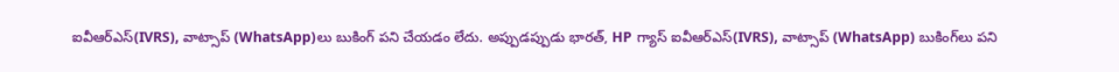ఐవీఆర్ఎస్(IVRS), వాట్సాప్ (WhatsApp)లు బుకింగ్ పని చేయడం లేదు. అప్పుడప్పుడు భారత్, HP గ్యాస్ ఐవీఆర్ఎస్(IVRS), వాట్సాప్ (WhatsApp) బుకింగ్‌లు పని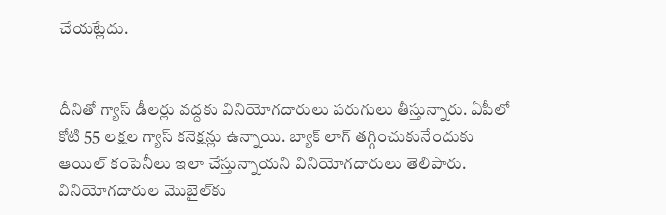చేయట్లేదు.


దీనితో గ్యాస్ డీలర్లు వద్దకు వినియోగదారులు పరుగులు తీస్తున్నారు. ఏపీలో కోటి 55 లక్షల గ్యాస్ కనెక్షన్లు ఉన్నాయి. బ్యాక్ లాగ్ తగ్గించుకునేందుకు ఆయిల్ కంపెనీలు ఇలా చేస్తున్నాయని వినియోగదారులు తెలిపారు. వినియోగదారుల మొబైల్‌కు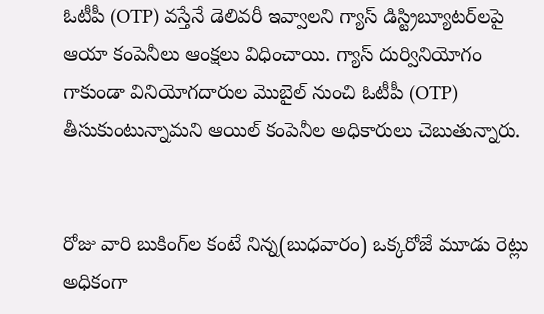ఓటీపీ (OTP) వస్తేనే డెలివరీ ఇవ్వాలని గ్యాస్ డిస్ట్రిబ్యూటర్‌లపై ఆయా కంపెనీలు ఆంక్షలు విధించాయి. గ్యాస్ దుర్వినియోగం గాకుండా వినియోగదారుల మొబైల్ నుంచి ఓటీపీ (OTP) తీసుకుంటున్నామని ఆయిల్ కంపెనీల అధికారులు చెబుతున్నారు.


రోజు వారి బుకింగ్‌ల కంటే నిన్న(బుధవారం) ఒక్కరోజే మూడు రెట్లు అధికంగా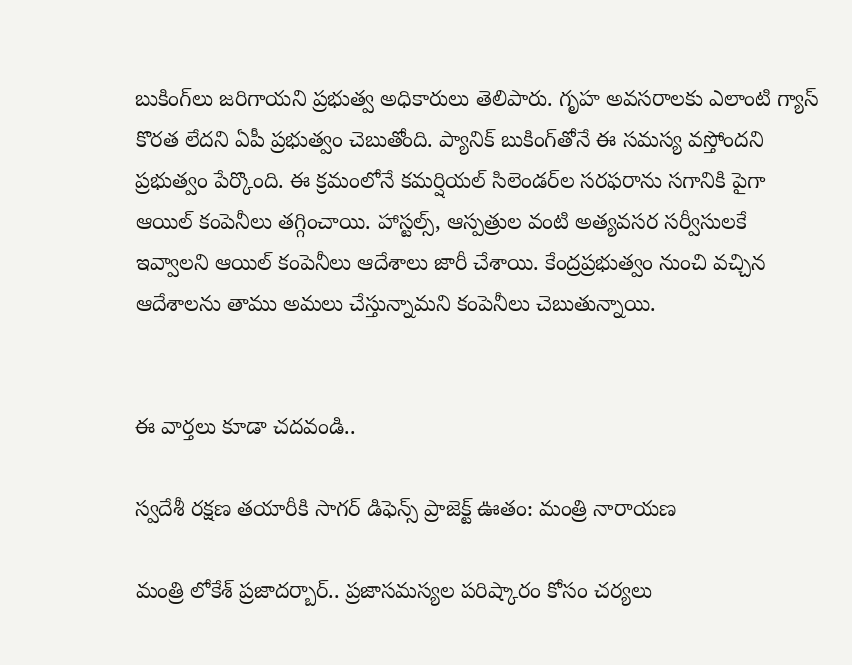బుకింగ్‌లు జరిగాయని ప్రభుత్వ అధికారులు తెలిపారు. గృహ అవసరాలకు ఎలాంటి గ్యాస్ కొరత లేదని ఏపీ ప్రభుత్వం చెబుతోంది. ప్యానిక్ బుకింగ్‌తోనే ఈ సమస్య వస్తోందని ప్రభుత్వం పేర్కొంది. ఈ క్రమంలోనే కమర్షియల్ సిలెండర్‌ల సరఫరాను సగానికి పైగా ఆయిల్ కంపెనీలు తగ్గించాయి. హాస్టల్స్, ఆస్పత్రుల వంటి అత్యవసర సర్వీసులకే ఇవ్వాలని ఆయిల్ కంపెనీలు ఆదేశాలు జారీ చేశాయి. కేంద్రప్రభుత్వం నుంచి వచ్చిన ఆదేశాలను తాము అమలు చేస్తున్నామని కంపెనీలు చెబుతున్నాయి.


ఈ వార్తలు కూడా చదవండి..

స్వదేశీ రక్షణ తయారీకి సాగర్ డిఫెన్స్ ప్రాజెక్ట్‌ ఊతం: మంత్రి నారాయణ

మంత్రి లోకేశ్ ప్రజాదర్బార్.. ప్రజాసమస్యల పరిష్కారం కోసం చర్యలు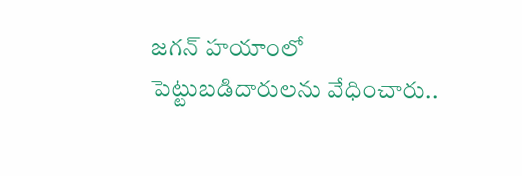జగన్ హయాంలో పెట్టుబడిదారులను వేధించారు..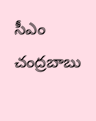సీఎం చంద్రబాబు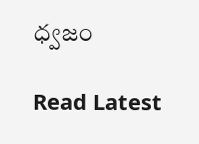ధ్వజం

Read Latest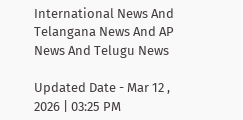International News And Telangana News And AP News And Telugu News

Updated Date - Mar 12 , 2026 | 03:25 PM